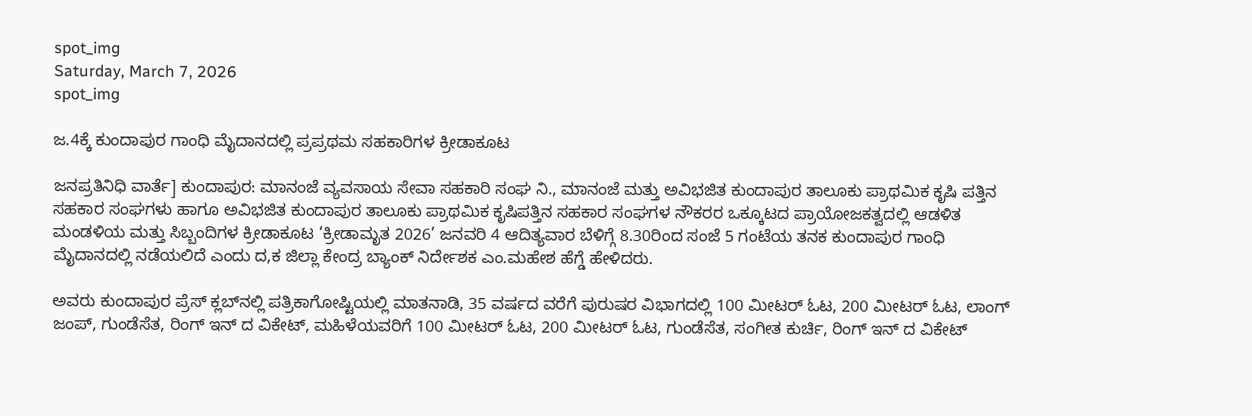spot_img
Saturday, March 7, 2026
spot_img

ಜ.4ಕ್ಕೆ ಕುಂದಾಪುರ ಗಾಂಧಿ ಮೈದಾನದಲ್ಲಿ ಪ್ರಪ್ರಥಮ ಸಹಕಾರಿಗಳ ಕ್ರೀಡಾಕೂಟ

ಜನಪ್ರತಿನಿಧಿ ವಾರ್ತೆ] ಕುಂದಾಪುರ: ಮಾನಂಜೆ ವ್ಯವಸಾಯ ಸೇವಾ ಸಹಕಾರಿ ಸಂಘ ನಿ., ಮಾನಂಜೆ ಮತ್ತು ಅವಿಭಜಿತ ಕುಂದಾಪುರ ತಾಲೂಕು ಪ್ರಾಥಮಿಕ ಕೃಷಿ ಪತ್ತಿನ ಸಹಕಾರ ಸಂಘಗಳು ಹಾಗೂ ಅವಿಭಜಿತ ಕುಂದಾಪುರ ತಾಲೂಕು ಪ್ರಾಥಮಿಕ ಕೃಷಿಪತ್ತಿನ ಸಹಕಾರ ಸಂಘಗಳ ನೌಕರರ ಒಕ್ಕೂಟದ ಪ್ರಾಯೋಜಕತ್ವದಲ್ಲಿ ಆಡಳಿತ ಮಂಡಳಿಯ ಮತ್ತು ಸಿಬ್ಬಂದಿಗಳ ಕ್ರೀಡಾಕೂಟ ‘ಕ್ರೀಡಾಮೃತ 2026’ ಜನವರಿ 4 ಆದಿತ್ಯವಾರ ಬೆಳಿಗ್ಗೆ 8.30ರಿಂದ ಸಂಜೆ 5 ಗಂಟೆಯ ತನಕ ಕುಂದಾಪುರ ಗಾಂಧಿ ಮೈದಾನದಲ್ಲಿ ನಡೆಯಲಿದೆ ಎಂದು ದ,ಕ ಜಿಲ್ಲಾ ಕೇಂದ್ರ ಬ್ಯಾಂಕ್ ನಿರ್ದೇಶಕ ಎಂ.ಮಹೇಶ ಹೆಗ್ಡೆ ಹೇಳಿದರು.

ಅವರು ಕುಂದಾಪುರ ಪ್ರೆಸ್ ಕ್ಲಬ್‍ನಲ್ಲಿ ಪತ್ರಿಕಾಗೋಷ್ಟಿಯಲ್ಲಿ ಮಾತನಾಡಿ, 35 ವರ್ಷದ ವರೆಗೆ ಪುರುಷರ ವಿಭಾಗದಲ್ಲಿ 100 ಮೀಟರ್ ಓಟ, 200 ಮೀಟರ್ ಓಟ, ಲಾಂಗ್ ಜಂಪ್, ಗುಂಡೆಸೆತ, ರಿಂಗ್ ಇನ್ ದ ವಿಕೇಟ್, ಮಹಿಳೆಯವರಿಗೆ 100 ಮೀಟರ್ ಓಟ, 200 ಮೀಟರ್ ಓಟ, ಗುಂಡೆಸೆತ, ಸಂಗೀತ ಕುರ್ಚಿ, ರಿಂಗ್ ಇನ್ ದ ವಿಕೇಟ್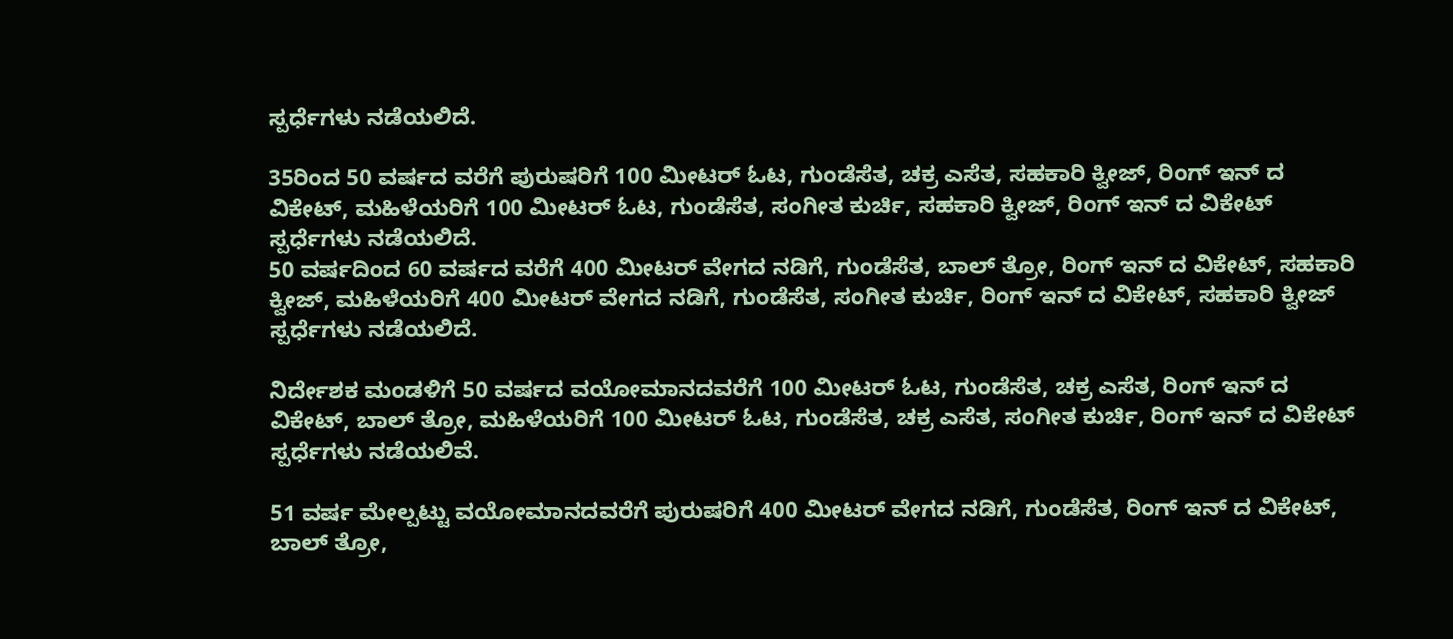ಸ್ಪರ್ಧೆಗಳು ನಡೆಯಲಿದೆ.

35ರಿಂದ 50 ವರ್ಷದ ವರೆಗೆ ಪುರುಷರಿಗೆ 100 ಮೀಟರ್ ಓಟ, ಗುಂಡೆಸೆತ, ಚಕ್ರ ಎಸೆತ, ಸಹಕಾರಿ ಕ್ವೀಜ್, ರಿಂಗ್ ಇನ್ ದ ವಿಕೇಟ್, ಮಹಿಳೆಯರಿಗೆ 100 ಮೀಟರ್ ಓಟ, ಗುಂಡೆಸೆತ, ಸಂಗೀತ ಕುರ್ಚಿ, ಸಹಕಾರಿ ಕ್ವೀಜ್, ರಿಂಗ್ ಇನ್ ದ ವಿಕೇಟ್ ಸ್ಪರ್ಧೆಗಳು ನಡೆಯಲಿದೆ.
50 ವರ್ಷದಿಂದ 60 ವರ್ಷದ ವರೆಗೆ 400 ಮೀಟರ್ ವೇಗದ ನಡಿಗೆ, ಗುಂಡೆಸೆತ, ಬಾಲ್ ತ್ರೋ, ರಿಂಗ್ ಇನ್ ದ ವಿಕೇಟ್, ಸಹಕಾರಿ ಕ್ವೀಜ್, ಮಹಿಳೆಯರಿಗೆ 400 ಮೀಟರ್ ವೇಗದ ನಡಿಗೆ, ಗುಂಡೆಸೆತ, ಸಂಗೀತ ಕುರ್ಚಿ, ರಿಂಗ್ ಇನ್ ದ ವಿಕೇಟ್, ಸಹಕಾರಿ ಕ್ವೀಜ್ ಸ್ಪರ್ಧೆಗಳು ನಡೆಯಲಿದೆ.

ನಿರ್ದೇಶಕ ಮಂಡಳಿಗೆ 50 ವರ್ಷದ ವಯೋಮಾನದವರೆಗೆ 100 ಮೀಟರ್ ಓಟ, ಗುಂಡೆಸೆತ, ಚಕ್ರ ಎಸೆತ, ರಿಂಗ್ ಇನ್ ದ ವಿಕೇಟ್, ಬಾಲ್ ತ್ರೋ, ಮಹಿಳೆಯರಿಗೆ 100 ಮೀಟರ್ ಓಟ, ಗುಂಡೆಸೆತ, ಚಕ್ರ ಎಸೆತ, ಸಂಗೀತ ಕುರ್ಚಿ, ರಿಂಗ್ ಇನ್ ದ ವಿಕೇಟ್ ಸ್ಪರ್ಧೆಗಳು ನಡೆಯಲಿವೆ.

51 ವರ್ಷ ಮೇಲ್ಪಟ್ಟು ವಯೋಮಾನದವರೆಗೆ ಪುರುಷರಿಗೆ 400 ಮೀಟರ್ ವೇಗದ ನಡಿಗೆ, ಗುಂಡೆಸೆತ, ರಿಂಗ್ ಇನ್ ದ ವಿಕೇಟ್, ಬಾಲ್ ತ್ರೋ,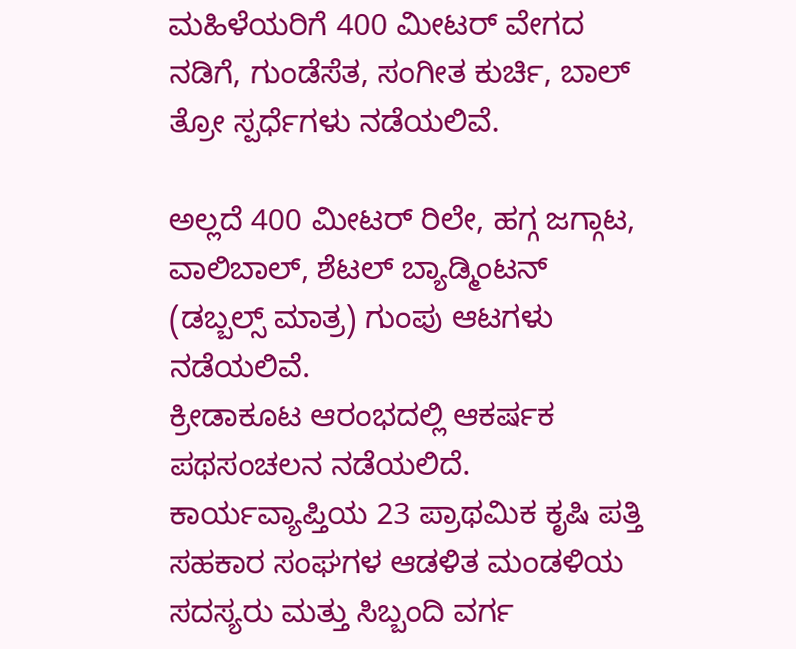ಮಹಿಳೆಯರಿಗೆ 400 ಮೀಟರ್ ವೇಗದ ನಡಿಗೆ, ಗುಂಡೆಸೆತ, ಸಂಗೀತ ಕುರ್ಚಿ, ಬಾಲ್ ತ್ರೋ ಸ್ಪರ್ಧೆಗಳು ನಡೆಯಲಿವೆ.

ಅಲ್ಲದೆ 400 ಮೀಟರ್ ರಿಲೇ, ಹಗ್ಗ ಜಗ್ಗಾಟ, ವಾಲಿಬಾಲ್, ಶೆಟಲ್ ಬ್ಯಾಡ್ಮಿಂಟನ್ (ಡಬ್ಬಲ್ಸ್ ಮಾತ್ರ) ಗುಂಪು ಆಟಗಳು ನಡೆಯಲಿವೆ.
ಕ್ರೀಡಾಕೂಟ ಆರಂಭದಲ್ಲಿ ಆಕರ್ಷಕ ಪಥಸಂಚಲನ ನಡೆಯಲಿದೆ. ಕಾರ್ಯವ್ಯಾಪ್ತಿಯ 23 ಪ್ರಾಥಮಿಕ ಕೃಷಿ ಪತ್ತಿ ಸಹಕಾರ ಸಂಘಗಳ ಆಡಳಿತ ಮಂಡಳಿಯ ಸದಸ್ಯರು ಮತ್ತು ಸಿಬ್ಬಂದಿ ವರ್ಗ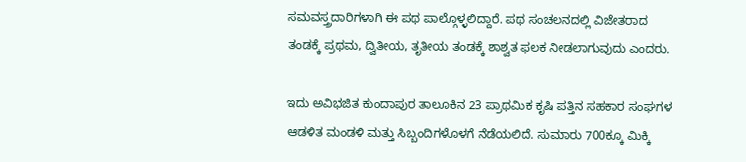ಸಮವಸ್ತ್ರದಾರಿಗಳಾಗಿ ಈ ಪಥ ಪಾಲ್ಗೊಳ್ಳಲಿದ್ದಾರೆ. ಪಥ ಸಂಚಲನದಲ್ಲಿ ವಿಜೇತರಾದ ತಂಡಕ್ಕೆ ಪ್ರಥಮ, ದ್ವಿತೀಯ, ತೃತೀಯ ತಂಡಕ್ಕೆ ಶಾಶ್ವತ ಫಲಕ ನೀಡಲಾಗುವುದು ಎಂದರು.

ಇದು ಅವಿಭಜಿತ ಕುಂದಾಪುರ ತಾಲೂಕಿನ 23 ಪ್ರಾಥಮಿಕ ಕೃಷಿ ಪತ್ತಿನ ಸಹಕಾರ ಸಂಘಗಳ ಆಡಳಿತ ಮಂಡಳಿ ಮತ್ತು ಸಿಬ್ಬಂದಿಗಳೊಳಗೆ ನೆಡೆಯಲಿದೆ. ಸುಮಾರು 700ಕ್ಕೂ ಮಿಕ್ಕಿ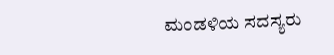ಮಂಡಳಿಯ ಸದಸ್ಯರು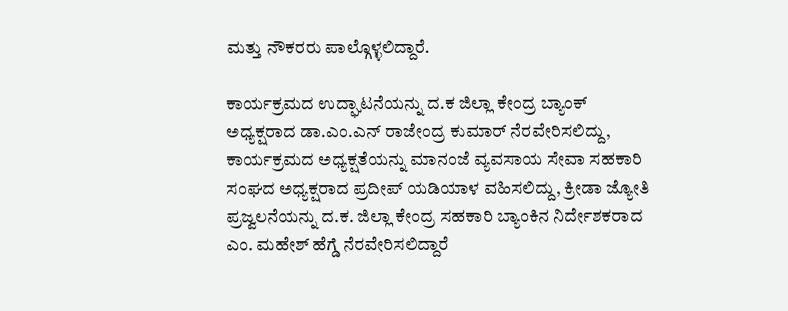ಮತ್ತು ನೌಕರರು ಪಾಲ್ಗೊಳ್ಳಲಿದ್ದಾರೆ.

ಕಾರ್ಯಕ್ರಮದ ಉದ್ಘಾಟನೆಯನ್ನು ದ.ಕ ಜಿಲ್ಲಾ ಕೇಂದ್ರ ಬ್ಯಾಂಕ್ ಅಧ್ಯಕ್ಷರಾದ ಡಾ.ಎಂ.ಎನ್ ರಾಜೇಂದ್ರ ಕುಮಾರ್ ನೆರವೇರಿಸಲಿದ್ದು, ಕಾರ್ಯಕ್ರಮದ ಅಧ್ಯಕ್ಷತೆಯನ್ನು ಮಾನಂಜೆ ವ್ಯವಸಾಯ ಸೇವಾ ಸಹಕಾರಿ ಸಂಘದ ಅಧ್ಯಕ್ಷರಾದ ಪ್ರದೀಪ್ ಯಡಿಯಾಳ ವಹಿಸಲಿದ್ದು, ಕ್ರೀಡಾ ಜ್ಯೋತಿ ಪ್ರಜ್ವಲನೆಯನ್ನು ದ.ಕ. ಜಿಲ್ಲಾ ಕೇಂದ್ರ ಸಹಕಾರಿ ಬ್ಯಾಂಕಿನ ನಿರ್ದೇಶಕರಾದ ಎಂ. ಮಹೇಶ್ ಹೆಗ್ಡೆ ನೆರವೇರಿಸಲಿದ್ದಾರೆ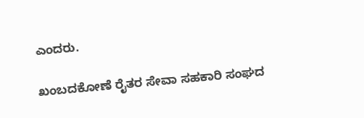ಎಂದರು.

ಖಂಬದಕೋಣೆ ರೈತರ ಸೇವಾ ಸಹಕಾರಿ ಸಂಘದ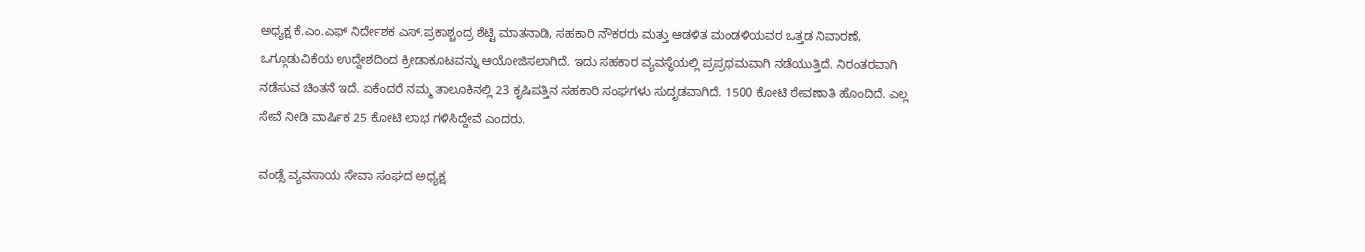ಅಧ್ಯಕ್ಷ ಕೆ.ಎಂ.ಎಫ್ ನಿರ್ದೇಶಕ ಎಸ್.ಪ್ರಕಾಶ್ಚಂದ್ರ ಶೆಟ್ಟಿ ಮಾತನಾಡಿ, ಸಹಕಾರಿ ನೌಕರರು ಮತ್ತು ಆಡಳಿತ ಮಂಡಳಿಯವರ ಒತ್ತಡ ನಿವಾರಣೆ, ಒಗ್ಗೂಡುವಿಕೆಯ ಉದ್ದೇಶದಿಂದ ಕ್ರೀಡಾಕೂಟವನ್ನು ಆಯೋಜಿಸಲಾಗಿದೆ. ಇದು ಸಹಕಾರ ವ್ಯವಸ್ಥೆಯಲ್ಲಿ ಪ್ರಪ್ರಥಮವಾಗಿ ನಡೆಯುತ್ತಿದೆ. ನಿರಂತರವಾಗಿ ನಡೆಸುವ ಚಿಂತನೆ ಇದೆ. ಏಕೆಂದರೆ ನಮ್ಮ ತಾಲೂಕಿನಲ್ಲಿ 23 ಕೃಷಿಪತ್ತಿನ ಸಹಕಾರಿ ಸಂಘಗಳು ಸುದೃಡವಾಗಿದೆ. 1500 ಕೋಟಿ ಠೇವಣಾತಿ ಹೊಂದಿದೆ. ಎಲ್ಲ ಸೇವೆ ನೀಡಿ ವಾರ್ಷಿಕ 25 ಕೋಟಿ ಲಾಭ ಗಳಿಸಿದ್ದೇವೆ ಎಂದರು.

ವಂಡ್ಸೆ ವ್ಯವಸಾಯ ಸೇವಾ ಸಂಘದ ಅಧ್ಯಕ್ಷ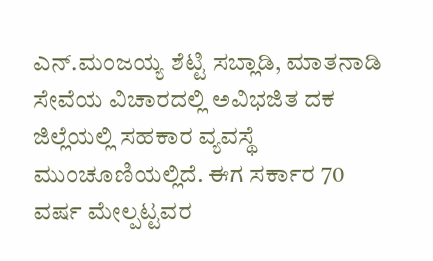ಎನ್.ಮಂಜಯ್ಯ ಶೆಟ್ಟಿ ಸಬ್ಲಾಡಿ, ಮಾತನಾಡಿ ಸೇವೆಯ ವಿಚಾರದಲ್ಲಿ ಅವಿಭಜಿತ ದಕ ಜಿಲ್ಲೆಯಲ್ಲಿ ಸಹಕಾರ ವ್ಯವಸ್ಥೆ ಮುಂಚೂಣಿಯಲ್ಲಿದೆ. ಈಗ ಸರ್ಕಾರ 70 ವರ್ಷ ಮೇಲ್ಪಟ್ಟವರ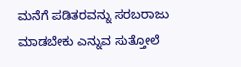ಮನೆಗೆ ಪಡಿತರವನ್ನು ಸರಬರಾಜು ಮಾಡಬೇಕು ಎನ್ನುವ ಸುತ್ತೋಲೆ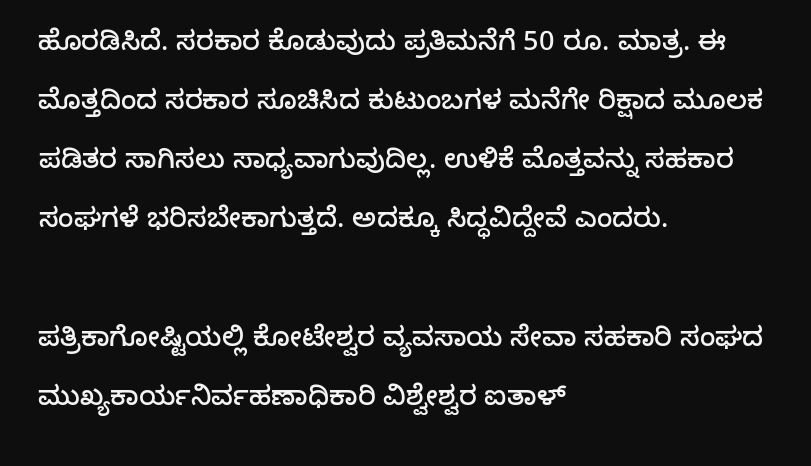ಹೊರಡಿಸಿದೆ. ಸರಕಾರ ಕೊಡುವುದು ಪ್ರತಿಮನೆಗೆ 50 ರೂ. ಮಾತ್ರ. ಈ ಮೊತ್ತದಿಂದ ಸರಕಾರ ಸೂಚಿಸಿದ ಕುಟುಂಬಗಳ ಮನೆಗೇ ರಿಕ್ಷಾದ ಮೂಲಕ ಪಡಿತರ ಸಾಗಿಸಲು ಸಾಧ್ಯವಾಗುವುದಿಲ್ಲ. ಉಳಿಕೆ ಮೊತ್ತವನ್ನು ಸಹಕಾರ ಸಂಘಗಳೆ ಭರಿಸಬೇಕಾಗುತ್ತದೆ. ಅದಕ್ಕೂ ಸಿದ್ಧವಿದ್ದೇವೆ ಎಂದರು.

ಪತ್ರಿಕಾಗೋಷ್ಟಿಯಲ್ಲಿ ಕೋಟೇಶ್ವರ ವ್ಯವಸಾಯ ಸೇವಾ ಸಹಕಾರಿ ಸಂಘದ ಮುಖ್ಯಕಾರ್ಯನಿರ್ವಹಣಾಧಿಕಾರಿ ವಿಶ್ವೇಶ್ವರ ಐತಾಳ್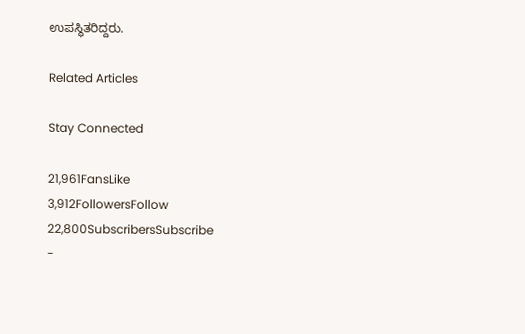ಉಪಸ್ಥಿತರಿದ್ದರು.

Related Articles

Stay Connected

21,961FansLike
3,912FollowersFollow
22,800SubscribersSubscribe
-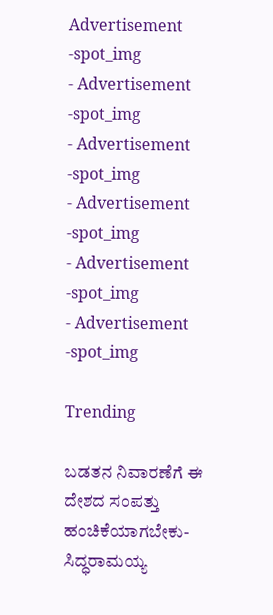Advertisement -spot_img
- Advertisement -spot_img
- Advertisement -spot_img
- Advertisement -spot_img
- Advertisement -spot_img
- Advertisement -spot_img

Trending

ಬಡತನ ನಿವಾರಣೆಗೆ ಈ ದೇಶದ ಸಂಪತ್ತು ಹಂಚಿಕೆಯಾಗಬೇಕು-ಸಿದ್ಧರಾಮಯ್ಯ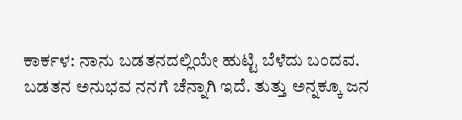ಕಾರ್ಕಳ: ನಾನು ಬಡತನದಲ್ಲಿಯೇ ಹುಟ್ಟಿ ಬೆಳೆದು ಬಂದವ. ಬಡತನ ಅನುಭವ ನನಗೆ ಚೆನ್ನಾಗಿ ಇದೆ. ತುತ್ತು ಅನ್ನಕ್ಕೂ ಜನ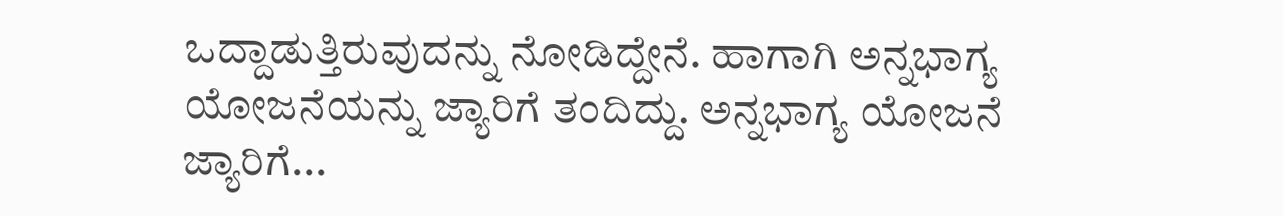ಒದ್ದಾಡುತ್ತಿರುವುದನ್ನು ನೋಡಿದ್ದೇನೆ. ಹಾಗಾಗಿ ಅನ್ನಭಾಗ್ಯ ಯೋಜನೆಯನ್ನು ಜ್ಯಾರಿಗೆ ತಂದಿದ್ದು. ಅನ್ನಭಾಗ್ಯ ಯೋಜನೆ ಜ್ಯಾರಿಗೆ...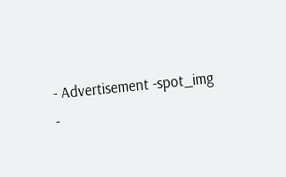- Advertisement -spot_img
-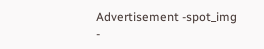Advertisement -spot_img
-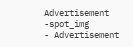Advertisement -spot_img
- Advertisement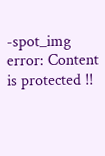-spot_img
error: Content is protected !!